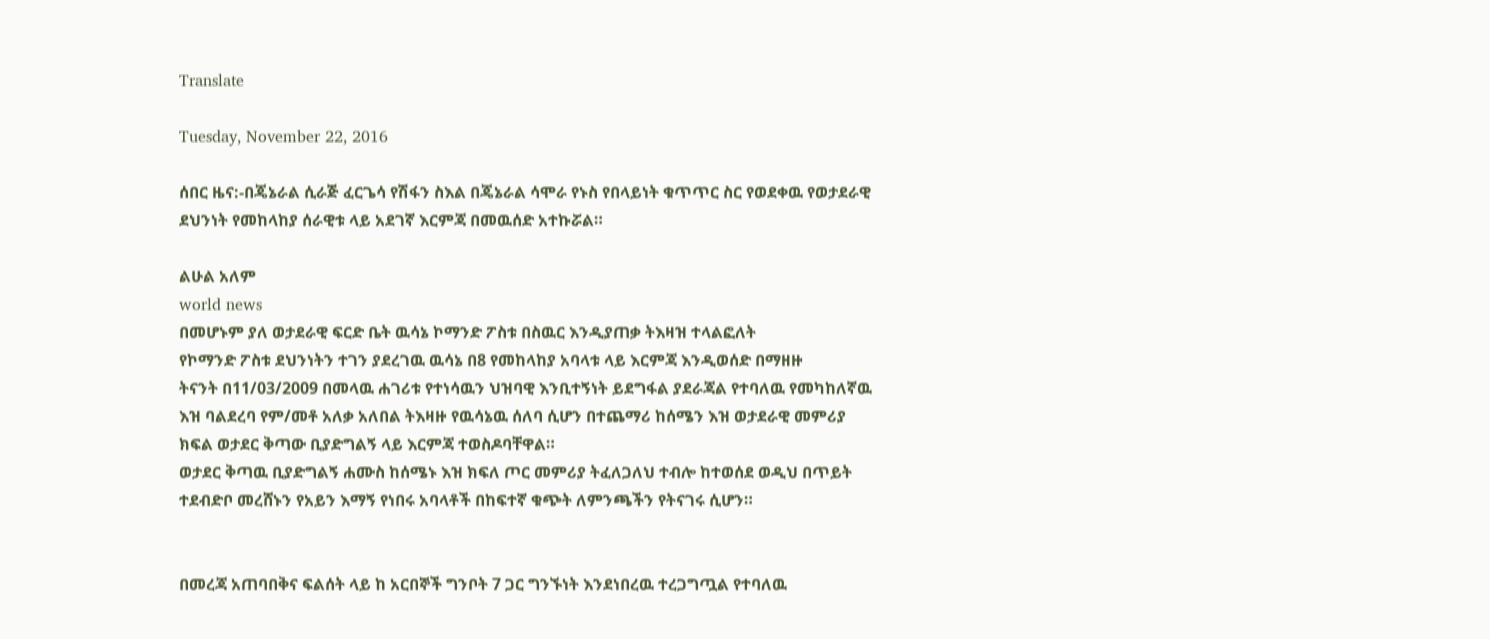Translate

Tuesday, November 22, 2016

ሰበር ዜና:-በጄኔራል ሲራጅ ፈርጌሳ የሽፋን ስእል በጄኔራል ሳሞራ የኑስ የበላይነት ቁጥጥር ስር የወደቀዉ የወታደራዊ ደህንነት የመከላከያ ሰራዊቱ ላይ አደገኛ እርምጃ በመዉሰድ አተኩሯል።

ልሁል አለም
world news
በመሆኑም ያለ ወታደራዊ ፍርድ ቤት ዉሳኔ ኮማንድ ፖስቱ በስዉር እንዲያጠቃ ትእዛዝ ተላልፎለት
የኮማንድ ፖስቱ ደህንነትን ተገን ያደረገዉ ዉሳኔ በ8 የመከላከያ አባላቱ ላይ እርምጃ እንዲወሰድ በማዘዙ
ትናንት በ11/03/2009 በመላዉ ሐገሪቱ የተነሳዉን ህዝባዊ እንቢተኝነት ይደግፋል ያደራጃል የተባለዉ የመካከለኛዉ እዝ ባልደረባ የም/መቶ አለቃ አለበል ትእዛዙ የዉሳኔዉ ሰለባ ሲሆን በተጨማሪ ከሰሜን እዝ ወታደራዊ መምሪያ ክፍል ወታደር ቅጣው ቢያድግልኝ ላይ እርምጃ ተወስዶባቸዋል።
ወታደር ቅጣዉ ቢያድግልኝ ሐሙስ ከሰሜኑ እዝ ክፍለ ጦር መምሪያ ትፈለጋለህ ተብሎ ከተወሰደ ወዲህ በጥይት ተደብድቦ መረሸኑን የአይን እማኝ የነበሩ አባላቶች በከፍተኛ ቁጭት ለምንጫችን የትናገሩ ሲሆን።


በመረጃ አጠባበቅና ፍልሰት ላይ ከ አርበኞች ግንቦት 7 ጋር ግንኙነት እንደነበረዉ ተረጋግጧል የተባለዉ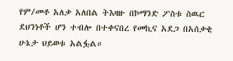የም/መቶ አለቃ አለበል ትእዛዙ በኮማንድ ፖስቱ ስዉር ደህንነቶች ሆን ተብሎ በተቀናበረ የመኪና አደጋ በአሰቃቂ ሁኔታ ህይወቱ አልፏል።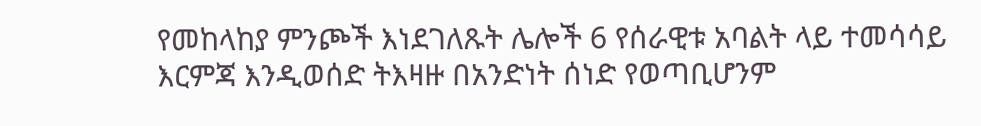የመከላከያ ምንጮች እነደገለጹት ሌሎች 6 የሰራዊቱ አባልት ላይ ተመሳሳይ እርምጃ እንዲወሰድ ትእዛዙ በአንድነት ሰነድ የወጣቢሆንም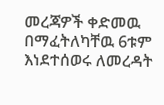መረጃዎች ቀድመዉ በማፈትለካቸዉ 6ቱም እነደተሰወሩ ለመረዳት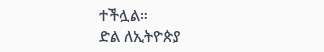ተችሏል።
ድል ለኢትዮጵያ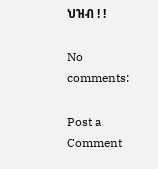ህዝብ ! !

No comments:

Post a Comment